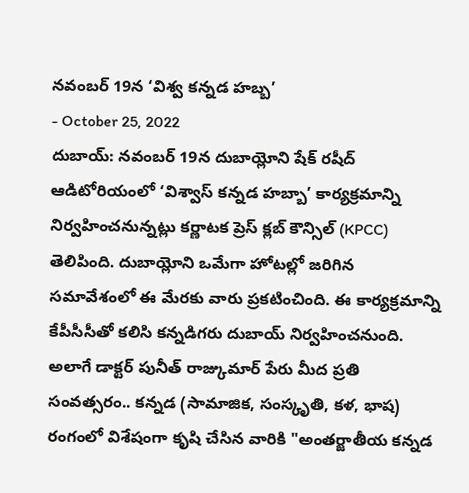నవంబర్ 19న ‘విశ్వ కన్నడ హబ్బ’
- October 25, 2022
దుబాయ్: నవంబర్ 19న దుబాయ్లోని షేక్ రషీద్ ఆడిటోరియంలో ‘విశ్వాస్ కన్నడ హబ్బా’ కార్యక్రమాన్ని నిర్వహించనున్నట్లు కర్ణాటక ప్రెస్ క్లబ్ కౌన్సిల్ (KPCC) తెలిపింది. దుబాయ్లోని ఒమేగా హోటల్లో జరిగిన సమావేశంలో ఈ మేరకు వారు ప్రకటించింది. ఈ కార్యక్రమాన్ని కేపీసీసీతో కలిసి కన్నడిగరు దుబాయ్ నిర్వహించనుంది. అలాగే డాక్టర్ పునీత్ రాజ్కుమార్ పేరు మీద ప్రతి సంవత్సరం.. కన్నడ (సామాజిక, సంస్కృతి, కళ, భాష) రంగంలో విశేషంగా కృషి చేసిన వారికి "అంతర్జాతీయ కన్నడ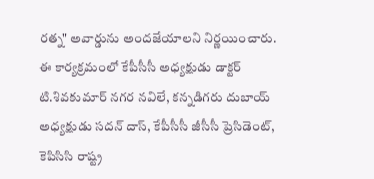రత్న" అవార్డును అందజేయాలని నిర్ణయించారు. ఈ కార్యక్రమంలో కేపీసీసీ అధ్యక్షుడు డాక్టర్ టి.శివకుమార్ నగర నవిలే, కన్నడిగరు దుబాయ్ అధ్యక్షుడు సదన్ దాస్, కేపీసీసీ జీసీసీ ప్రెసిడెంట్, కెపిసిసి రాష్ట్ర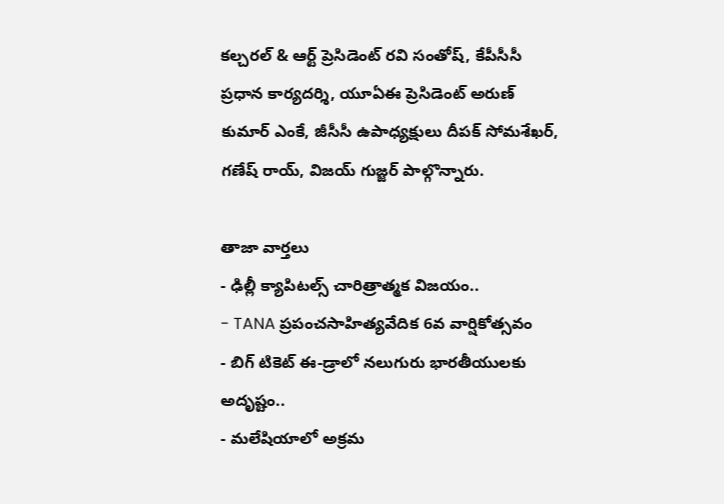కల్చరల్ & ఆర్ట్ ప్రెసిడెంట్ రవి సంతోష్, కేపీసీసీ ప్రధాన కార్యదర్శి, యూఏఈ ప్రెసిడెంట్ అరుణ్ కుమార్ ఎంకే, జీసీసీ ఉపాధ్యక్షులు దీపక్ సోమశేఖర్, గణేష్ రాయ్, విజయ్ గుజ్జర్ పాల్గొన్నారు.

తాజా వార్తలు
- ఢిల్లీ క్యాపిటల్స్ చారిత్రాత్మక విజయం..
- TANA ప్రపంచసాహిత్యవేదిక 6వ వార్షికోత్సవం
- బిగ్ టికెట్ ఈ-డ్రాలో నలుగురు భారతీయులకు అదృష్టం..
- మలేషియాలో అక్రమ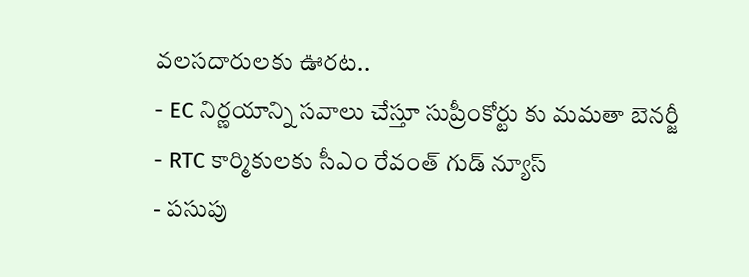వలసదారులకు ఊరట..
- EC నిర్ణయాన్ని సవాలు చేస్తూ సుప్రీంకోర్టు కు మమతా బెనర్జీ
- RTC కార్మికులకు సీఎం రేవంత్ గుడ్ న్యూస్
- పసుపు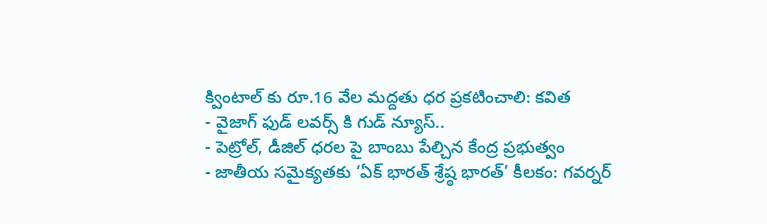క్వింటాల్ కు రూ.16 వేల మద్దతు ధర ప్రకటించాలి: కవిత
- వైజాగ్ ఫుడ్ లవర్స్ కి గుడ్ న్యూస్..
- పెట్రోల్, డీజిల్ ధరల పై బాంబు పేల్చిన కేంద్ర ప్రభుత్వం
- జాతీయ సమైక్యతకు ‘ఏక్ భారత్ శ్రేష్ఠ భారత్’ కీలకం: గవర్నర్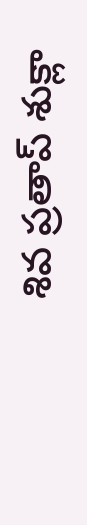శివ ప్రతాప్ శుక్లా